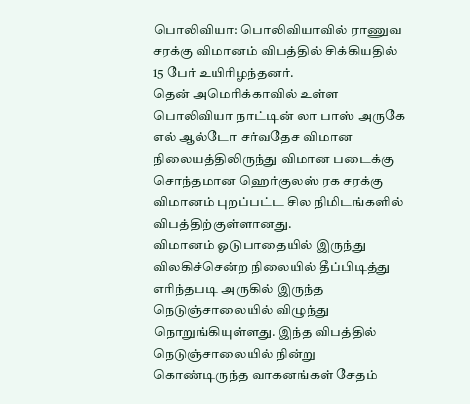பொலிவியா: பொலிவியாவில் ராணுவ சரக்கு விமானம் விபத்தில் சிக்கியதில் 15 பேர் உயிரிழந்தனர்.
தென் அமெரிக்காவில் உள்ள பொலிவியா நாட்டின் லா பாஸ் அருகே எல் ஆல்டோ சர்வதேச விமான நிலையத்திலிருந்து விமான படைக்கு சொந்தமான ஹெர்குலஸ் ரக சரக்கு விமானம் புறப்பட்ட சில நிமிடங்களில் விபத்திற்குள்ளானது.
விமானம் ஓடுபாதையில் இருந்து விலகிச்சென்ற நிலையில் தீப்பிடித்து எரிந்தபடி அருகில் இருந்த நெடுஞ்சாலையில் விழுந்து நொறுங்கியுள்ளது. இந்த விபத்தில் நெடுஞ்சாலையில் நின்று கொண்டிருந்த வாகனங்கள் சேதம்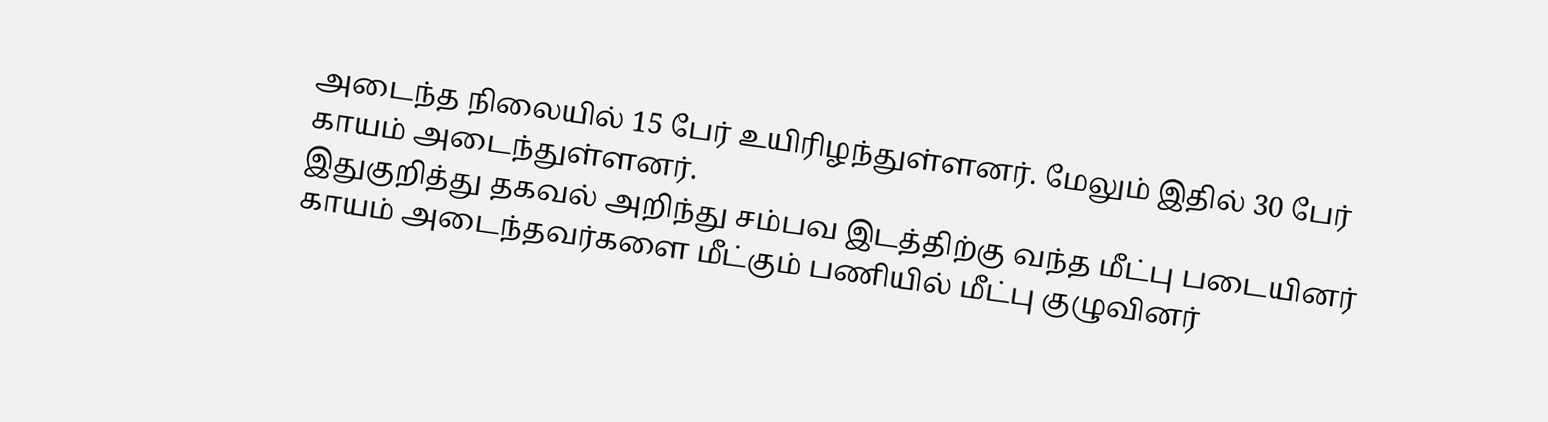அடைந்த நிலையில் 15 பேர் உயிரிழந்துள்ளனர். மேலும் இதில் 30 பேர் காயம் அடைந்துள்ளனர்.
இதுகுறித்து தகவல் அறிந்து சம்பவ இடத்திற்கு வந்த மீட்பு படையினர் காயம் அடைந்தவர்களை மீட்கும் பணியில் மீட்பு குழுவினர்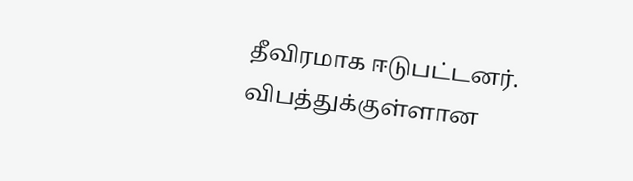தீவிரமாக ஈடுபட்டனர். விபத்துக்குள்ளான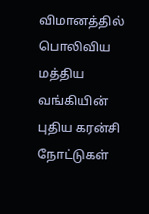விமானத்தில் பொலிவிய மத்திய வங்கியின் புதிய கரன்சி நோட்டுகள்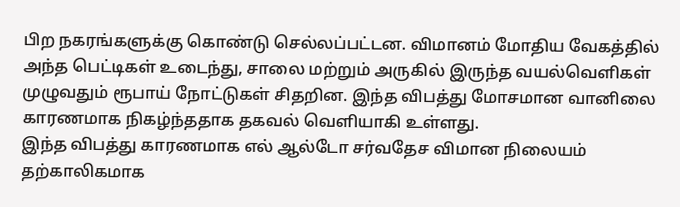பிற நகரங்களுக்கு கொண்டு செல்லப்பட்டன. விமானம் மோதிய வேகத்தில் அந்த பெட்டிகள் உடைந்து, சாலை மற்றும் அருகில் இருந்த வயல்வெளிகள் முழுவதும் ரூபாய் நோட்டுகள் சிதறின. இந்த விபத்து மோசமான வானிலை காரணமாக நிகழ்ந்ததாக தகவல் வெளியாகி உள்ளது.
இந்த விபத்து காரணமாக எல் ஆல்டோ சர்வதேச விமான நிலையம் தற்காலிகமாக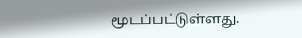மூடப்பட்டுள்ளது.